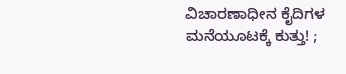ವಿಚಾರಣಾಧೀನ ಕೈದಿಗಳ ಮನೆಯೂಟಕ್ಕೆ ಕುತ್ತು! ;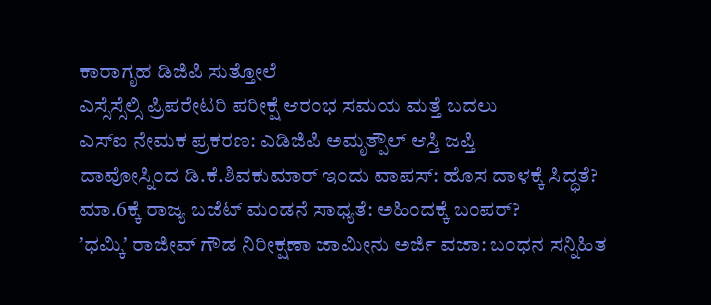ಕಾರಾಗೃಹ ಡಿಜಿಪಿ ಸುತ್ತೋಲೆ
ಎಸ್ಸೆಸ್ಸೆಲ್ಸಿ ಪ್ರಿಪರೇಟರಿ ಪರೀಕ್ಷೆ ಆರಂಭ ಸಮಯ ಮತ್ತೆ ಬದಲು
ಎಸ್ಐ ನೇಮಕ ಪ್ರಕರಣ: ಎಡಿಜಿಪಿ ಅಮೃತ್ಪೌಲ್ ಆಸ್ತಿ ಜಪ್ತಿ
ದಾವೋಸ್ನಿಂದ ಡಿ.ಕೆ.ಶಿವಕುಮಾರ್ ಇಂದು ವಾಪಸ್: ಹೊಸ ದಾಳಕ್ಕೆ ಸಿದ್ಧತೆ?
ಮಾ.6ಕ್ಕೆ ರಾಜ್ಯ ಬಜೆಟ್ ಮಂಡನೆ ಸಾಧ್ಯತೆ: ಅಹಿಂದಕ್ಕೆ ಬಂಪರ್?
ʼಧಮ್ಕಿʼ ರಾಜೀವ್ ಗೌಡ ನಿರೀಕ್ಷಣಾ ಜಾಮೀನು ಅರ್ಜಿ ವಜಾ: ಬಂಧನ ಸನ್ನಿಹಿತ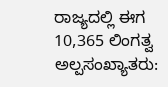ರಾಜ್ಯದಲ್ಲಿ ಈಗ 10,365 ಲಿಂಗತ್ವ ಅಲ್ಪಸಂಖ್ಯಾತರು: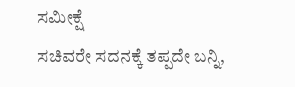ಸಮೀಕ್ಷೆ
ಸಚಿವರೇ ಸದನಕ್ಕೆ ತಪ್ಪದೇ ಬನ್ನಿ,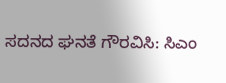ಸದನದ ಘನತೆ ಗೌರವಿಸಿ: ಸಿಎಂ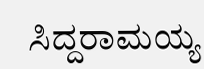ಸಿದ್ದರಾಮಯ್ಯ